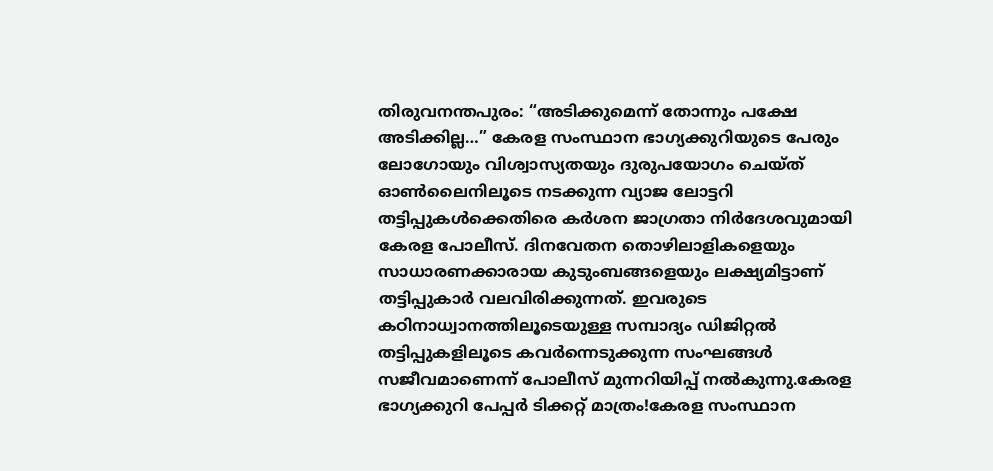തിരുവനന്തപുരം: “അടിക്കുമെന്ന് തോന്നും പക്ഷേ അടിക്കില്ല…” കേരള സംസ്ഥാന ഭാഗ്യക്കുറിയുടെ പേരും ലോഗോയും വിശ്വാസ്യതയും ദുരുപയോഗം ചെയ്ത് ഓൺലൈനിലൂടെ നടക്കുന്ന വ്യാജ ലോട്ടറി തട്ടിപ്പുകൾക്കെതിരെ കർശന ജാഗ്രതാ നിർദേശവുമായി കേരള പോലീസ്. ദിനവേതന തൊഴിലാളികളെയും സാധാരണക്കാരായ കുടുംബങ്ങളെയും ലക്ഷ്യമിട്ടാണ് തട്ടിപ്പുകാർ വലവിരിക്കുന്നത്. ഇവരുടെ കഠിനാധ്വാനത്തിലൂടെയുള്ള സമ്പാദ്യം ഡിജിറ്റൽ തട്ടിപ്പുകളിലൂടെ കവർന്നെടുക്കുന്ന സംഘങ്ങൾ സജീവമാണെന്ന് പോലീസ് മുന്നറിയിപ്പ് നൽകുന്നു.കേരള ഭാഗ്യക്കുറി പേപ്പർ ടിക്കറ്റ് മാത്രം!കേരള സംസ്ഥാന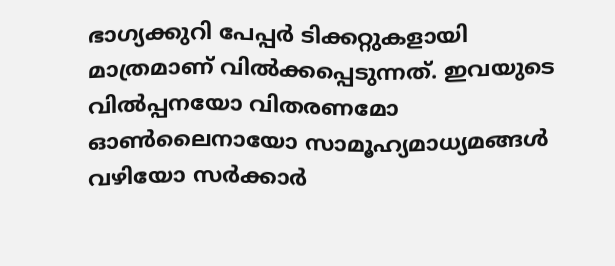ഭാഗ്യക്കുറി പേപ്പർ ടിക്കറ്റുകളായി മാത്രമാണ് വിൽക്കപ്പെടുന്നത്. ഇവയുടെ വിൽപ്പനയോ വിതരണമോ ഓൺലൈനായോ സാമൂഹ്യമാധ്യമങ്ങൾ വഴിയോ സർക്കാർ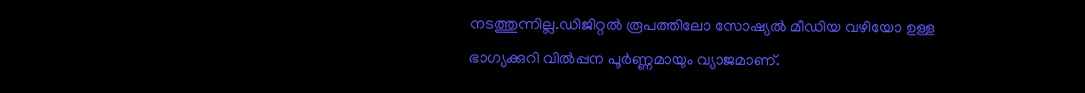നടത്തുന്നില്ല.ഡിജിറ്റൽ രൂപത്തിലോ സോഷ്യൽ മീഡിയ വഴിയോ ഉള്ള ഭാഗ്യക്കുറി വിൽപ്പന പൂർണ്ണമായും വ്യാജമാണ്.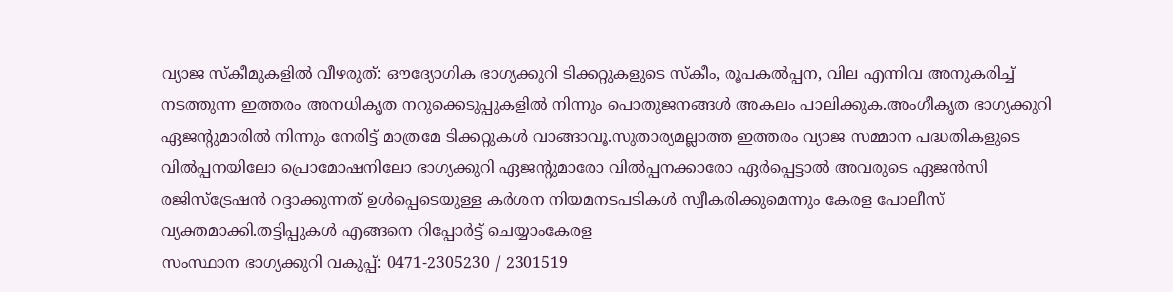വ്യാജ സ്കീമുകളിൽ വീഴരുത്: ഔദ്യോഗിക ഭാഗ്യക്കുറി ടിക്കറ്റുകളുടെ സ്കീം, രൂപകൽപ്പന, വില എന്നിവ അനുകരിച്ച് നടത്തുന്ന ഇത്തരം അനധികൃത നറുക്കെടുപ്പുകളിൽ നിന്നും പൊതുജനങ്ങൾ അകലം പാലിക്കുക.അംഗീകൃത ഭാഗ്യക്കുറി ഏജന്റുമാരിൽ നിന്നും നേരിട്ട് മാത്രമേ ടിക്കറ്റുകൾ വാങ്ങാവൂ.സുതാര്യമല്ലാത്ത ഇത്തരം വ്യാജ സമ്മാന പദ്ധതികളുടെ വിൽപ്പനയിലോ പ്രൊമോഷനിലോ ഭാഗ്യക്കുറി ഏജന്റുമാരോ വിൽപ്പനക്കാരോ ഏർപ്പെട്ടാൽ അവരുടെ ഏജൻസി രജിസ്ട്രേഷൻ റദ്ദാക്കുന്നത് ഉൾപ്പെടെയുള്ള കർശന നിയമനടപടികൾ സ്വീകരിക്കുമെന്നും കേരള പോലീസ് വ്യക്തമാക്കി.തട്ടിപ്പുകൾ എങ്ങനെ റിപ്പോർട്ട് ചെയ്യാംകേരള
സംസ്ഥാന ഭാഗ്യക്കുറി വകുപ്പ്: 0471-2305230 / 2301519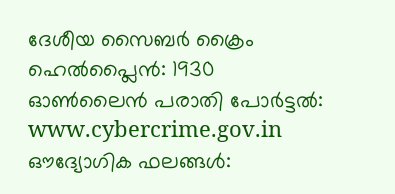ദേശീയ സൈബർ ക്രൈം ഹെൽപ്ലൈൻ: 1930
ഓൺലൈൻ പരാതി പോർട്ടൽ: www.cybercrime.gov.in
ഔദ്യോഗിക ഫലങ്ങൾ: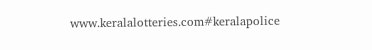www.keralalotteries.com#keralapolice